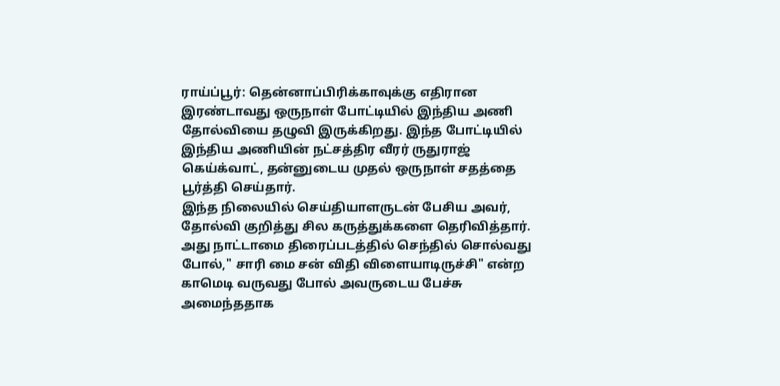ராய்ப்பூர்: தென்னாப்பிரிக்காவுக்கு எதிரான இரண்டாவது ஒருநாள் போட்டியில் இந்திய அணி தோல்வியை தழுவி இருக்கிறது. இந்த போட்டியில் இந்திய அணியின் நட்சத்திர வீரர் ருதுராஜ் கெய்க்வாட், தன்னுடைய முதல் ஒருநாள் சதத்தை பூர்த்தி செய்தார்.
இந்த நிலையில் செய்தியாளருடன் பேசிய அவர், தோல்வி குறித்து சில கருத்துக்களை தெரிவித்தார். அது நாட்டாமை திரைப்படத்தில் செந்தில் சொல்வது போல்," சாரி மை சன் விதி விளையாடிருச்சி" என்ற காமெடி வருவது போல் அவருடைய பேச்சு அமைந்ததாக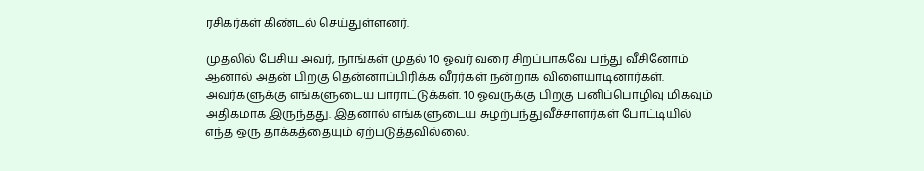ரசிகர்கள் கிண்டல் செய்துள்ளனர்.

முதலில் பேசிய அவர், நாங்கள் முதல் 10 ஓவர் வரை சிறப்பாகவே பந்து வீசினோம் ஆனால் அதன் பிறகு தென்னாப்பிரிக்க வீரர்கள் நன்றாக விளையாடினார்கள். அவர்களுக்கு எங்களுடைய பாராட்டுக்கள். 10 ஓவருக்கு பிறகு பனிப்பொழிவு மிகவும் அதிகமாக இருந்தது. இதனால் எங்களுடைய சுழற்பந்துவீச்சாளர்கள் போட்டியில் எந்த ஒரு தாக்கத்தையும் ஏற்படுத்தவில்லை.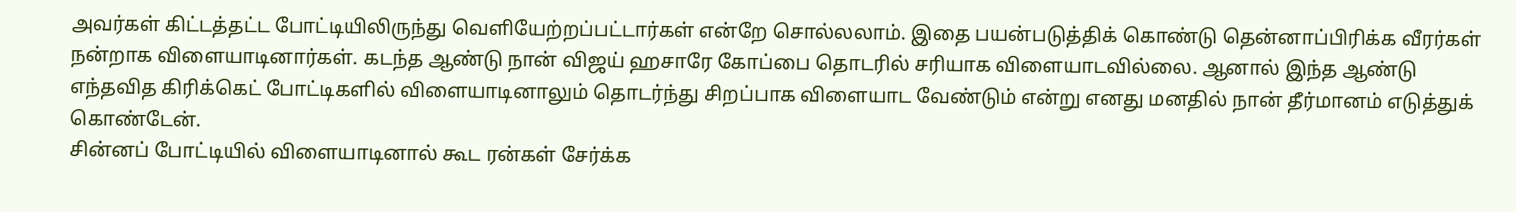அவர்கள் கிட்டத்தட்ட போட்டியிலிருந்து வெளியேற்றப்பட்டார்கள் என்றே சொல்லலாம். இதை பயன்படுத்திக் கொண்டு தென்னாப்பிரிக்க வீரர்கள் நன்றாக விளையாடினார்கள். கடந்த ஆண்டு நான் விஜய் ஹசாரே கோப்பை தொடரில் சரியாக விளையாடவில்லை. ஆனால் இந்த ஆண்டு எந்தவித கிரிக்கெட் போட்டிகளில் விளையாடினாலும் தொடர்ந்து சிறப்பாக விளையாட வேண்டும் என்று எனது மனதில் நான் தீர்மானம் எடுத்துக் கொண்டேன்.
சின்னப் போட்டியில் விளையாடினால் கூட ரன்கள் சேர்க்க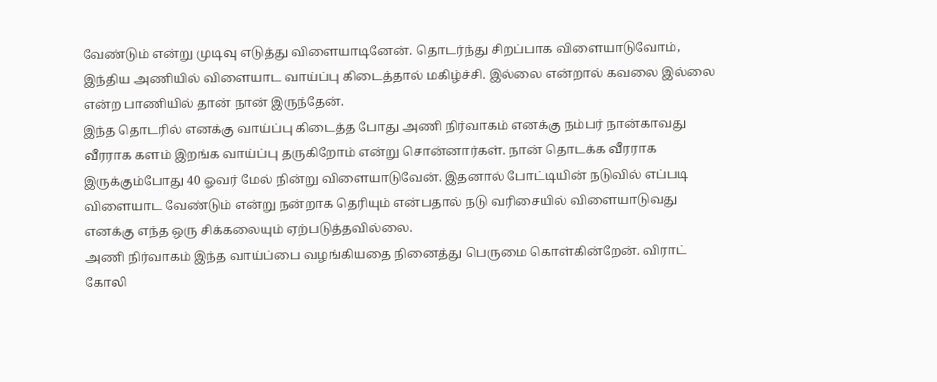வேண்டும் என்று முடிவு எடுத்து விளையாடினேன். தொடர்ந்து சிறப்பாக விளையாடுவோம், இந்திய அணியில் விளையாட வாய்ப்பு கிடைத்தால் மகிழ்ச்சி. இல்லை என்றால் கவலை இல்லை என்ற பாணியில் தான் நான் இருந்தேன்.
இந்த தொடரில் எனக்கு வாய்ப்பு கிடைத்த போது அணி நிர்வாகம் எனக்கு நம்பர் நான்காவது வீரராக களம் இறங்க வாய்ப்பு தருகிறோம் என்று சொன்னார்கள். நான் தொடக்க வீரராக இருக்கும்போது 40 ஓவர் மேல் நின்று விளையாடுவேன். இதனால் போட்டியின் நடுவில் எப்படி விளையாட வேண்டும் என்று நன்றாக தெரியும் என்பதால் நடு வரிசையில் விளையாடுவது எனக்கு எந்த ஒரு சிக்கலையும் ஏற்படுத்தவில்லை.
அணி நிர்வாகம் இந்த வாய்ப்பை வழங்கியதை நினைத்து பெருமை கொள்கின்றேன். விராட் கோலி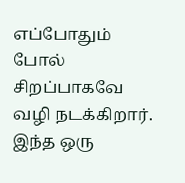எப்போதும் போல் சிறப்பாகவே வழி நடக்கிறார். இந்த ஒரு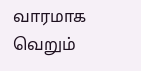வாரமாக வெறும்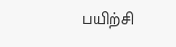பயிற்சி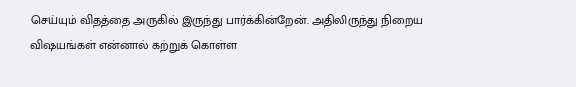செய்யும் விதத்தை அருகில் இருந்து பார்க்கின்றேன். அதிலிருந்து நிறைய விஷயங்கள் என்னால் கற்றுக் கொள்ள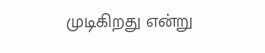முடிகிறது என்று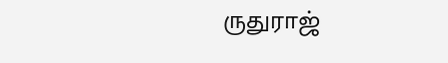ருதுராஜ்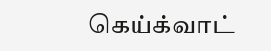கெய்க்வாட்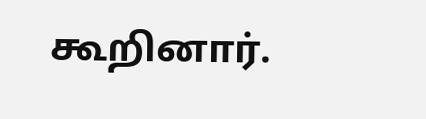கூறினார்.